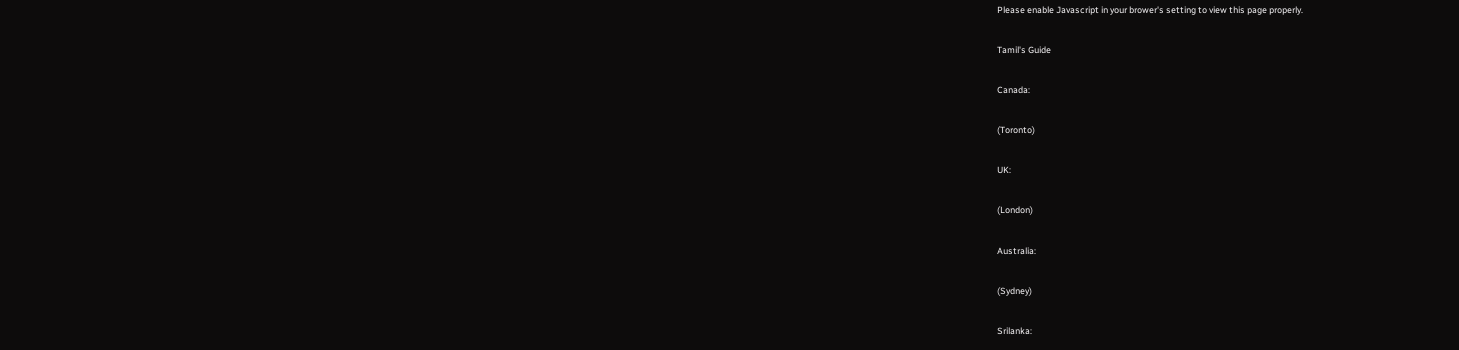Please enable Javascript in your brower's setting to view this page properly.

Tamil's Guide

Canada:

(Toronto)

UK:

(London)

Australia:

(Sydney)

Srilanka: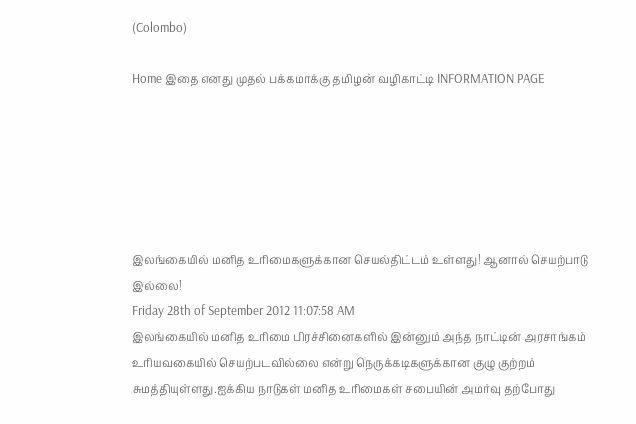(Colombo)

Home இதை எனது முதல் பக்கமாக்கு தமிழன் வழிகாட்டி INFORMATION PAGE






இலங்கையில் மனித உரிமைகளுக்கான செயல்திட்டம் உள்ளது! ஆனால் செயற்பாடு இல்லை!
Friday 28th of September 2012 11:07:58 AM
இலங்கையில் மனித உரிமை பிரச்சினைகளில் இன்னும் அந்த நாட்டின் அரசாங்கம் உரியவகையில் செயற்படவில்லை என்று நெருக்கடிகளுக்கான குழு குற்றம் சுமத்தியுள்ளது.ஐக்கிய நாடுகள் மனித உரிமைகள் சபையின் அமர்வு தற்போது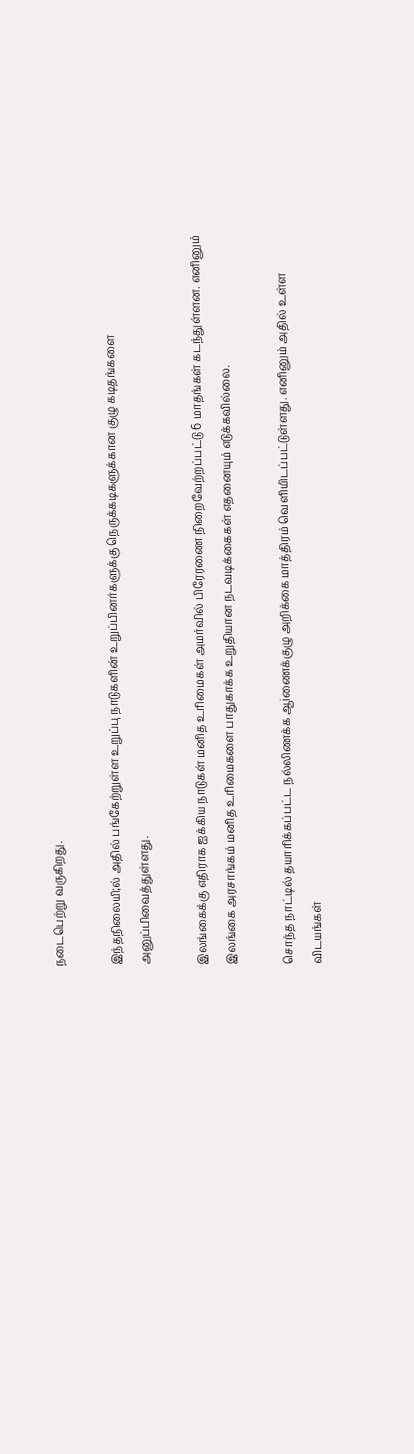நடைபெற்று வருகிறது.

இந்தநிலையி;ல் அதில் பங்கேற்றுள்ள உறுப்பு நாடுகளின் உறுப்பினர்களுக்கு நெருக்கடிகளுக்கான குழு கடிதங்களை அனுப்பிவைத்துள்ளது.

இலங்கைக்கு எதிராக ஐக்கிய நாடுகள் மனித உரிமைகள் அமர்வில் பிரேரணை நிறைவேற்றப்பட்டு 6 மாதங்கள் கடந்துள்ளன. எனினும் இலங்கை அரசாங்கம் மனித உரிமைகளை பாதுகாக்க உறுதியான நடவடிக்கைகள் எதனையும் எடுக்கவில்லை.

சொந்த நாட்டில் தயாரிக்கப்பட்ட நல்லிணக்க ஆiணைக்குழு அறிக்கை மாத்திரம் வெளியிடப்பட்டுள்ளது. எனினும் அதில் உள்ள விடயங்கள்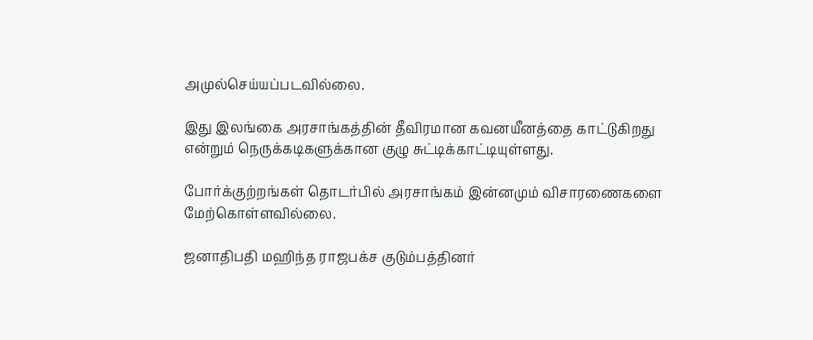அமுல்செய்யப்படவில்லை.

இது இலங்கை அரசாங்கத்தின் தீவிரமான கவனயீனத்தை காட்டுகிறது என்றும் நெருக்கடிகளுக்கான குழு சுட்டிக்காட்டியுள்ளது.

போர்க்குற்றங்கள் தொடர்பில் அரசாங்கம் இன்னமும் விசாரணைகளை மேற்கொள்ளவில்லை.

ஜனாதிபதி மஹிந்த ராஜபக்ச குடும்பத்தினர்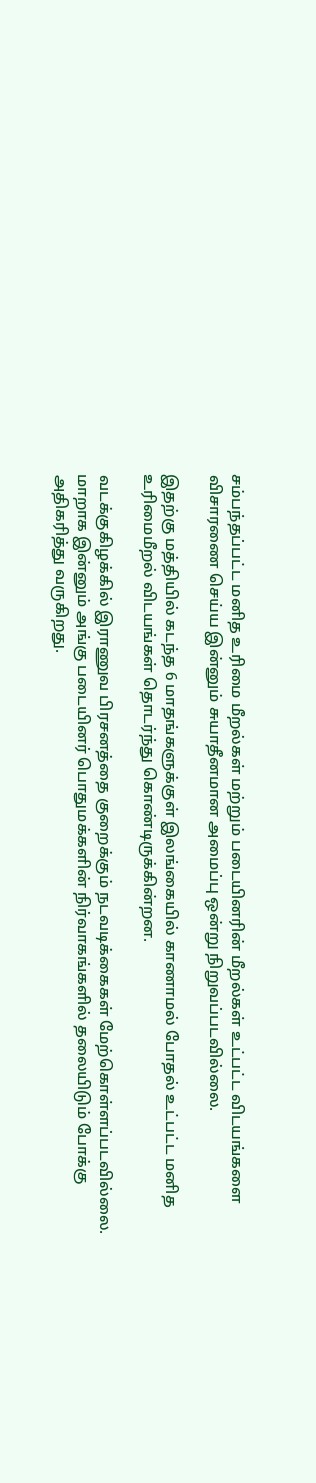சம்பந்தப்பட்ட மனித உரிமை மீறல்கள் மற்றும் படையினரின் மீறல்கள் உட்பட்ட விடயங்களை விசாரணை செய்ய இன்னும் சுயாதீனமான அமைப்பு ஒன்று நிறுவப்படவில்லை.

இதற்கு மத்தியில் கடந்த 6 மாதங்களுக்குள் இலங்கையில் காணாமல் போதல் உட்பட்ட மனித உரிமைமீறல் விடயங்கள் தொடர்ந்து கொண்டிருக்கின்றன.

வடக்குகிழக்கில் இராணுவ பிரசனத்தை குறைக்கும் நடவடிக்கைகள் மேற்கொள்ளப்படவில்லை. மாறாக இன்னும் அங்கு படையினர் பொதுமக்களின் நிர்வாகங்களில் தலையிடும் போக்கு அதிகரித்து வருகிறது.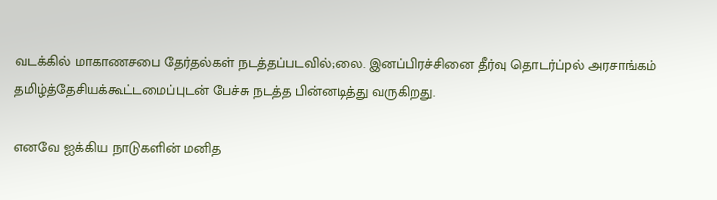வடக்கில் மாகாணசபை தேர்தல்கள் நடத்தப்படவில்;லை. இனப்பிரச்சினை தீர்வு தொடர்ப்pல் அரசாங்கம் தமிழ்த்தேசியக்கூட்டமைப்புடன் பேச்சு நடத்த பின்னடித்து வருகிறது.

எனவே ஐக்கிய நாடுகளின் மனித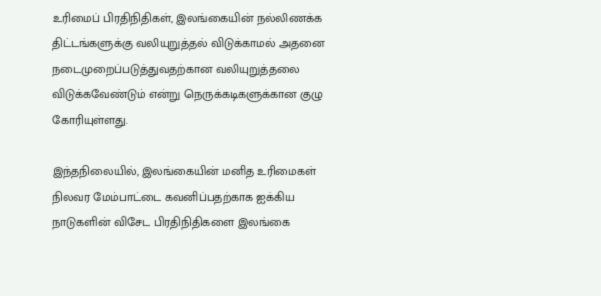உரிமைப் பிரதிநிதிகள், இலங்கையின் நல்லிணக்க திட்டங்களுக்கு வலியுறுத்தல் விடுக்காமல் அதனை நடைமுறைப்படுத்துவதற்கான வலியுறுத்தலை விடுக்கவேண்டும் என்று நெருக்கடிகளுக்கான குழு கோரியுள்ளது.

இந்தநிலையில், இலங்கையின் மனித உரிமைகள் நிலவர மேம்பாட்டை கவனிப்பதற்காக ஐக்கிய நாடுகளின் விசேட பிரதிநிதிகளை இலங்கை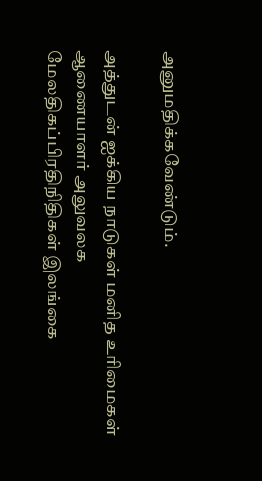அனுமதிக்கவேண்டும்.

அத்துடன் ஐக்கிய நாடுகள் மனித உரிமைகள் ஆணையாளர் அலுவலக மேலதிகப்பிரதிநிதிகள் இலங்கை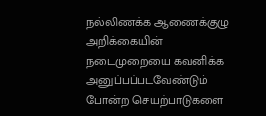நல்லிணக்க ஆணைக்குழு அறிக்கையின் நடைமுறையை கவனிக்க அனுப்பப்படவேண்டும் போன்ற செயற்பாடுகளை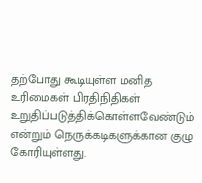தற்போது கூடியுள்ள மனித உரிமைகள் பிரதிநிதிகள் உறுதிப்படுத்திக்கொள்ளவேண்டும் என்றும் நெருக்கடிகளுக்கான குழு கோரியுள்ளது.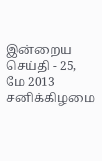இன்றைய செய்தி - 25, மே 2013 சனிக்கிழமை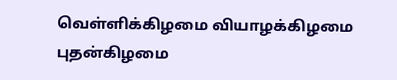வெள்ளிக்கிழமை வியாழக்கிழமை
புதன்கிழமை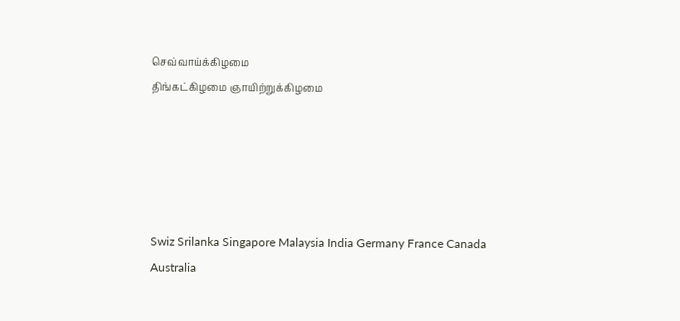செவ்வாய்க்கிழமை
திங்கட்கிழமை ஞாயிற்றுக்கிழமை





Swiz Srilanka Singapore Malaysia India Germany France Canada Australia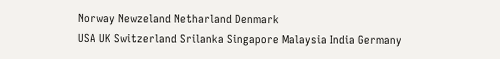Norway Newzeland Netharland Denmark
USA UK Switzerland Srilanka Singapore Malaysia India Germany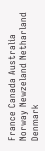France Canada Australia Norway Newzeland Netharland Denmark